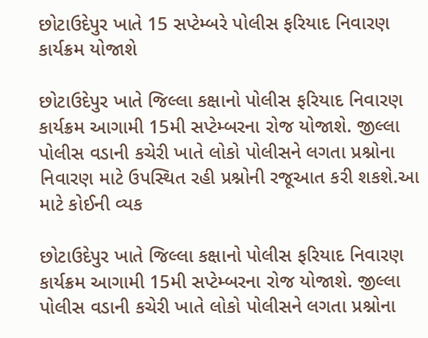છોટાઉદેપુર ખાતે 15 સપ્ટેમ્બરે પોલીસ ફરિયાદ નિવારણ કાર્યક્રમ યોજાશે

છોટાઉદેપુર ખાતે જિલ્લા કક્ષાનો પોલીસ ફરિયાદ નિવારણ કાર્યક્રમ આગામી 15મી સપ્ટેમ્બરના રોજ યોજાશે. જીલ્લા પોલીસ વડાની કચેરી ખાતે લોકો પોલીસને લગતા પ્રશ્નોના નિવારણ માટે ઉપસ્થિત રહી પ્રશ્નોની રજૂઆત કરી શકશે.આ માટે કોઈની વ્યક

છોટાઉદેપુર ખાતે જિલ્લા કક્ષાનો પોલીસ ફરિયાદ નિવારણ કાર્યક્રમ આગામી 15મી સપ્ટેમ્બરના રોજ યોજાશે. જીલ્લા પોલીસ વડાની કચેરી ખાતે લોકો પોલીસને લગતા પ્રશ્નોના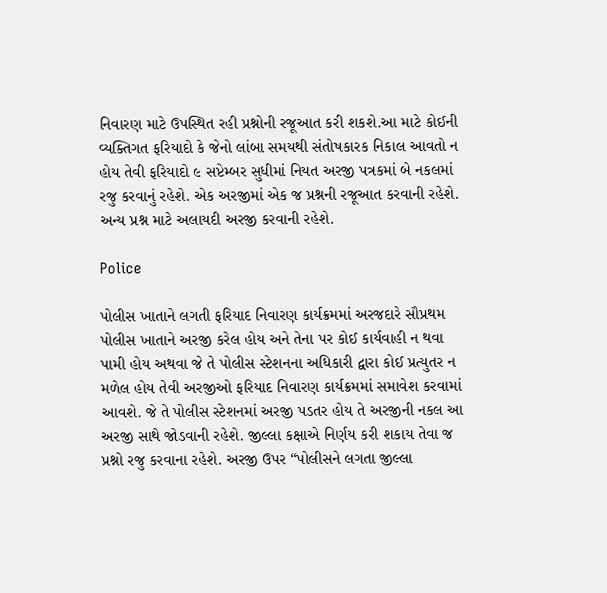નિવારણ માટે ઉપસ્થિત રહી પ્રશ્નોની રજૂઆત કરી શકશે.આ માટે કોઈની વ્યક્તિગત ફરિયાદો કે જેનો લાંબા સમયથી સંતોષકારક નિકાલ આવતો ન હોય તેવી ફરિયાદો ૯ સપ્ટેમ્બર સુધીમાં નિયત અરજી પત્રકમાં બે નકલમાં રજુ કરવાનું રહેશે. એક અરજીમાં એક જ પ્રશ્નની રજૂઆત કરવાની રહેશે. અન્ય પ્રશ્ન માટે અલાયદી અરજી કરવાની રહેશે.

Police

પોલીસ ખાતાને લગતી ફરિયાદ નિવારણ કાર્યક્રમમાં અરજદારે સૌપ્રથમ પોલીસ ખાતાને અરજી કરેલ હોય અને તેના પર કોઈ કાર્યવાહી ન થવા પામી હોય અથવા જે તે પોલીસ સ્ટેશનના અધિકારી દ્વારા કોઈ પ્રત્યુતર ન મળેલ હોય તેવી અરજીઓ ફરિયાદ નિવારણ કાર્યક્રમમાં સમાવેશ કરવામાં આવશે. જે તે પોલીસ સ્ટેશનમાં અરજી પડતર હોય તે અરજીની નકલ આ અરજી સાથે જોડવાની રહેશે. જીલ્લા કક્ષાએ નિર્ણય કરી શકાય તેવા જ પ્રશ્નો રજુ કરવાના રહેશે. અરજી ઉપર “પોલીસને લગતા જીલ્લા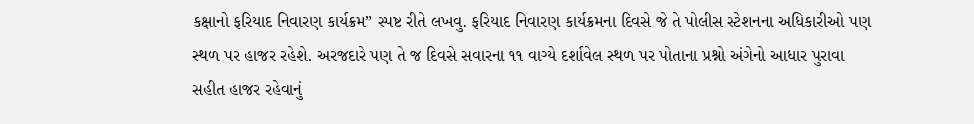કક્ષાનો ફરિયાદ નિવારણ કાર્યક્રમ” સ્પષ્ટ રીતે લખવુ. ફરિયાદ નિવારણ કાર્યક્રમના દિવસે જે તે પોલીસ સ્ટેશનના અધિકારીઓ પણ સ્થળ પર હાજર રહેશે. અરજદારે પણ તે જ દિવસે સવારના ૧૧ વાગ્યે દર્શાવેલ સ્થળ પર પોતાના પ્રશ્નો અંગેનો આધાર પુરાવા સહીત હાજર રહેવાનું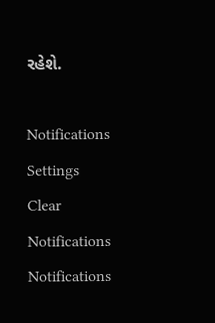રહેશે.

Notifications
Settings
Clear Notifications
Notifications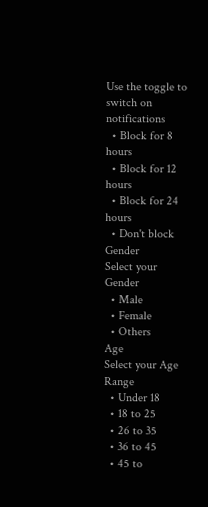Use the toggle to switch on notifications
  • Block for 8 hours
  • Block for 12 hours
  • Block for 24 hours
  • Don't block
Gender
Select your Gender
  • Male
  • Female
  • Others
Age
Select your Age Range
  • Under 18
  • 18 to 25
  • 26 to 35
  • 36 to 45
  • 45 to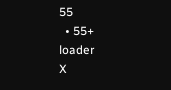55
  • 55+
loader
X